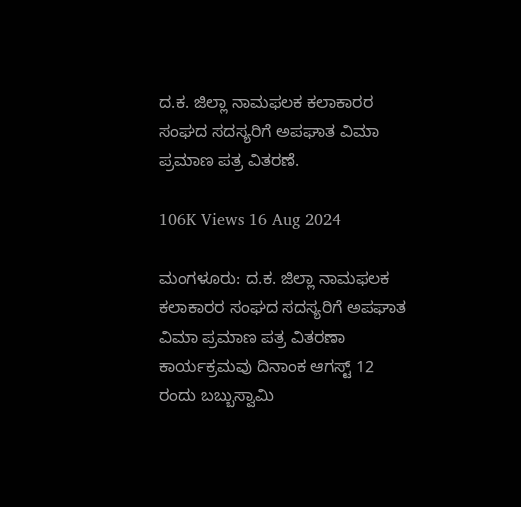ದ.ಕ. ಜಿಲ್ಲಾ ನಾಮಫಲಕ ಕಲಾಕಾರರ ಸಂಘದ ಸದಸ್ಯರಿಗೆ ಅಪಘಾತ ವಿಮಾ ಪ್ರಮಾಣ ಪತ್ರ ವಿತರಣೆ.

106K Views 16 Aug 2024

ಮಂಗಳೂರು: ದ.ಕ. ಜಿಲ್ಲಾ ನಾಮಫಲಕ ಕಲಾಕಾರರ ಸಂಘದ ಸದಸ್ಯರಿಗೆ ಅಪಘಾತ ವಿಮಾ ಪ್ರಮಾಣ ಪತ್ರ ವಿತರಣಾ ಕಾರ್ಯಕ್ರಮವು ದಿನಾಂಕ ಆಗಸ್ಟ್ 12 ರಂದು ಬಬ್ಬುಸ್ವಾಮಿ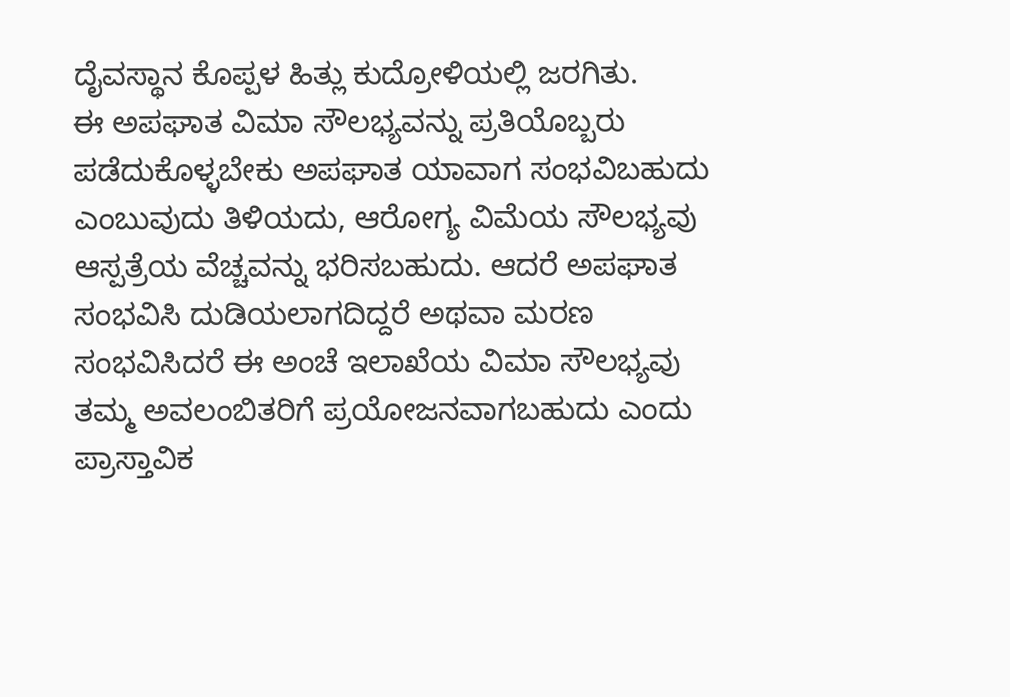ದೈವಸ್ಥಾನ ಕೊಪ್ಪಳ ಹಿತ್ಲು ಕುದ್ರೋಳಿಯಲ್ಲಿ ಜರಗಿತು.
ಈ ಅಪಘಾತ ವಿಮಾ ಸೌಲಭ್ಯವನ್ನು ಪ್ರತಿಯೊಬ್ಬರು ಪಡೆದುಕೊಳ್ಳಬೇಕು ಅಪಘಾತ ಯಾವಾಗ ಸಂಭವಿಬಹುದು ಎಂಬುವುದು ತಿಳಿಯದು, ಆರೋಗ್ಯ ವಿಮೆಯ ಸೌಲಭ್ಯವು ಆಸ್ಪತ್ರೆಯ ವೆಚ್ಚವನ್ನು ಭರಿಸಬಹುದು. ಆದರೆ ಅಪಘಾತ ಸಂಭವಿಸಿ ದುಡಿಯಲಾಗದಿದ್ದರೆ ಅಥವಾ ಮರಣ ಸಂಭವಿಸಿದರೆ ಈ ಅಂಚೆ ಇಲಾಖೆಯ ವಿಮಾ ಸೌಲಭ್ಯವು ತಮ್ಮ ಅವಲಂಬಿತರಿಗೆ ಪ್ರಯೋಜನವಾಗಬಹುದು ಎಂದು ಪ್ರಾಸ್ತಾವಿಕ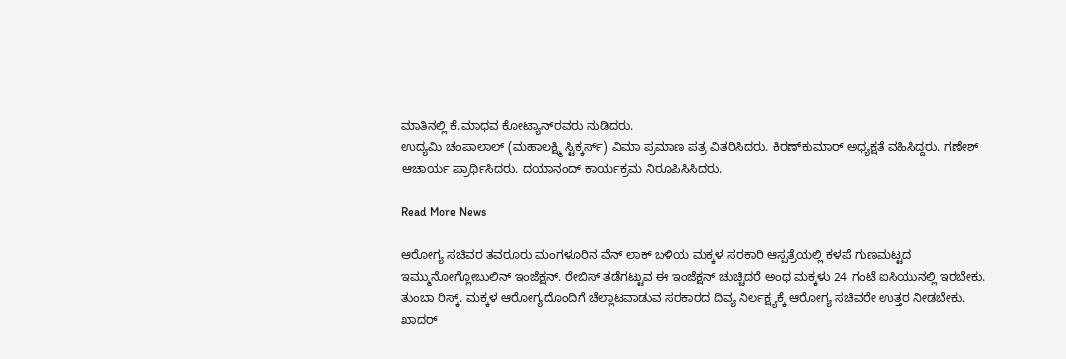ಮಾತಿನಲ್ಲಿ ಕೆ.ಮಾಧವ ಕೋಟ್ಯಾನ್‌ರವರು ನುಡಿದರು.
ಉದ್ಯಮಿ ಚಂಪಾಲಾಲ್ (ಮಹಾಲಕ್ಷ್ಮಿ ಸ್ಟಿಕ್ಕರ್ಸ್) ವಿಮಾ ಪ್ರಮಾಣ ಪತ್ರ ವಿತರಿಸಿದರು. ಕಿರಣ್‌ಕುಮಾರ್ ಅಧ್ಯಕ್ಷತೆ ವಹಿಸಿದ್ದರು. ಗಣೇಶ್ ಆಚಾರ್ಯ ಪ್ರಾರ್ಥಿಸಿದರು. ದಯಾನಂದ್ ಕಾರ್ಯಕ್ರಮ ನಿರೂಪಿಸಿಸಿದರು.

Read More News

ಆರೋಗ್ಯ ಸಚಿವರ ತವರೂರು ಮಂಗಳೂರಿನ ವೆನ್ ಲಾಕ್ ಬಳಿಯ ಮಕ್ಕಳ ಸರಕಾರಿ ಆಸ್ಪತ್ರೆಯಲ್ಲಿ ಕಳಪೆ ಗುಣಮಟ್ಟದ ಇಮ್ಮುನೋಗ್ಲೋಬುಲಿನ್ ಇಂಜೆಕ್ಷನ್. ರೇಬಿಸ್ ತಡೆಗಟ್ಟುವ ಈ ಇಂಜೆಕ್ಷನ್ ಚುಚ್ಚಿದರೆ ಅಂಥ ಮಕ್ಕಳು 24 ಗಂಟೆ ಐಸಿಯುನಲ್ಲಿ ಇರಬೇಕು. ತುಂಬಾ ರಿಸ್ಕ್. ಮಕ್ಕಳ ಆರೋಗ್ಯದೊಂದಿಗೆ ಚೆಲ್ಲಾಟವಾಡುವ ಸರಕಾರದ ದಿವ್ಯ ನಿರ್ಲಕ್ಷ್ಯಕ್ಕೆ ಆರೋಗ್ಯ ಸಚಿವರೇ ಉತ್ತರ ನೀಡಬೇಕು. ಖಾದರ್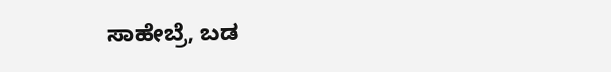ಸಾಹೇಬ್ರೆ, ಬಡ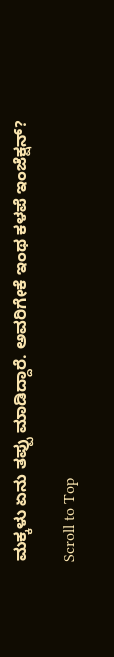ಮಕ್ಕಳು ಏನು ತಪ್ಪು ಮಾಡಿದ್ದಾರೆ. ಅವರಿಗೇಕೆ ಇಂಥ ಕಳಪೆ ಇಂಜೆಕ್ಷನ್?

Scroll to Top